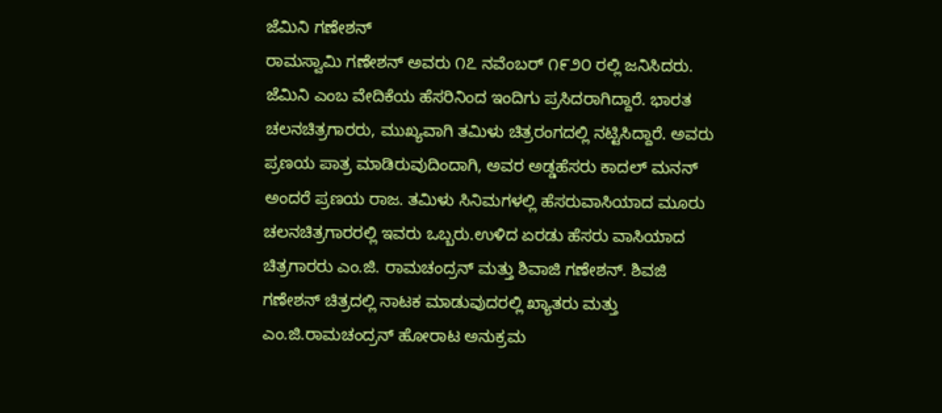ಜೆಮಿನಿ ಗಣೇಶನ್
ರಾಮಸ್ವಾಮಿ ಗಣೇಶನ್ ಅವರು ೧೭ ನವೆಂಬರ್ ೧೯೨೦ ರಲ್ಲಿ ಜನಿಸಿದರು. ಜೆಮಿನಿ ಎಂಬ ವೇದಿಕೆಯ ಹೆಸರಿನಿಂದ ಇಂದಿಗು ಪ್ರಸಿದರಾಗಿದ್ದಾರೆ. ಭಾರತ ಚಲನಚಿತ್ರಗಾರರು, ಮುಖ್ಯವಾಗಿ ತಮಿಳು ಚಿತ್ರರಂಗದಲ್ಲಿ ನಟ್ಟಿಸಿದ್ದಾರೆ. ಅವರು ಪ್ರಣಯ ಪಾತ್ರ ಮಾಡಿರುವುದಿಂದಾಗಿ, ಅವರ ಅಡ್ಡಹೆಸರು ಕಾದಲ್ ಮನನ್ ಅಂದರೆ ಪ್ರಣಯ ರಾಜ. ತಮಿಳು ಸಿನಿಮಗಳಲ್ಲಿ ಹೆಸರುವಾಸಿಯಾದ ಮೂರು ಚಲನಚಿತ್ರಗಾರರಲ್ಲಿ ಇವರು ಒಬ್ಬರು.ಉಳಿದ ಏರಡು ಹೆಸರು ವಾಸಿಯಾದ ಚಿತ್ರಗಾರರು ಎಂ.ಜಿ. ರಾಮಚಂದ್ರನ್ ಮತ್ತು ಶಿವಾಜಿ ಗಣೇಶನ್. ಶಿವಜಿ ಗಣೇಶನ್ ಚಿತ್ರದಲ್ಲಿ ನಾಟಕ ಮಾಡುವುದರಲ್ಲಿ ಖ್ಯಾತರು ಮತ್ತು ಎಂ.ಜಿ.ರಾಮಚಂದ್ರನ್ ಹೋರಾಟ ಅನುಕ್ರಮ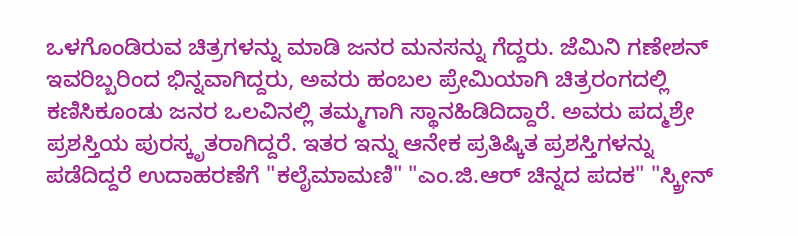ಒಳಗೊಂಡಿರುವ ಚಿತ್ರಗಳನ್ನು ಮಾಡಿ ಜನರ ಮನಸನ್ನು ಗೆದ್ದರು. ಜೆಮಿನಿ ಗಣೇಶನ್ ಇವರಿಬ್ಬರಿಂದ ಭಿನ್ನವಾಗಿದ್ದರು, ಅವರು ಹಂಬಲ ಪ್ರೇಮಿಯಾಗಿ ಚಿತ್ರರಂಗದಲ್ಲಿ ಕಣಿಸಿಕೂಂಡು ಜನರ ಒಲವಿನಲ್ಲಿ ತಮ್ಮಗಾಗಿ ಸ್ಥಾನಹಿಡಿದಿದ್ದಾರೆ. ಅವರು ಪದ್ಮಶ್ರೇ ಪ್ರಶಸ್ತಿಯ ಪುರಸ್ಕೃತರಾಗಿದ್ದರೆ. ಇತರ ಇನ್ನು ಆನೇಕ ಪ್ರತಿಷ್ಕಿತ ಪ್ರಶಸ್ತಿಗಳನ್ನು ಪಡೆದಿದ್ದರೆ ಉದಾಹರಣೆಗೆ "ಕಲೈಮಾಮಣಿ" "ಎಂ.ಜಿ.ಆರ್ ಚಿನ್ನದ ಪದಕ" "ಸ್ಕ್ರೀನ್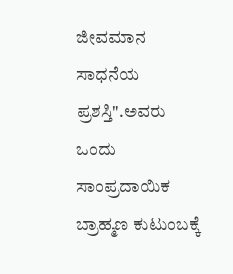ಜೀವಮಾನ ಸಾಧನೆಯ ಪ್ರಶಸ್ತಿ".ಅವರು ಒಂದು ಸಾಂಪ್ರದಾಯಿಕ ಬ್ರಾಹ್ಮಣ ಕುಟುಂಬಕ್ಕೆ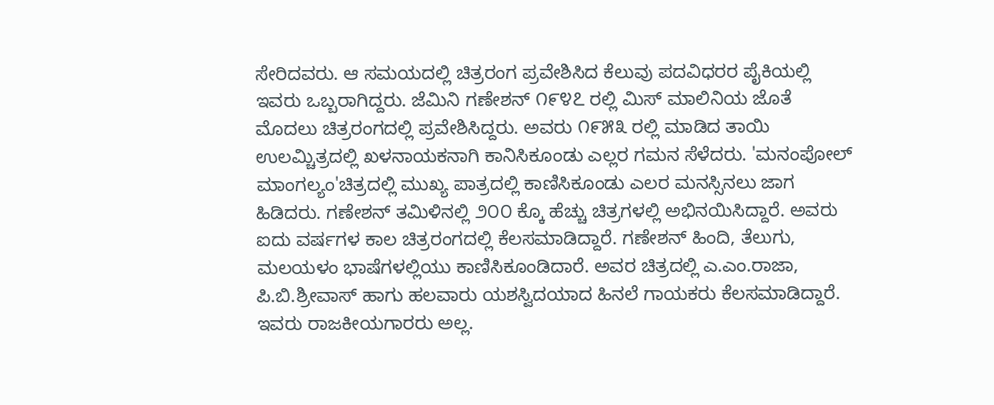ಸೇರಿದವರು. ಆ ಸಮಯದಲ್ಲಿ ಚಿತ್ರರಂಗ ಪ್ರವೇಶಿಸಿದ ಕೆಲುವು ಪದವಿಧರರ ಪೈಕಿಯಲ್ಲಿ ಇವರು ಒಬ್ಬರಾಗಿದ್ದರು. ಜೆಮಿನಿ ಗಣೇಶನ್ ೧೯೪೭ ರಲ್ಲಿ ಮಿಸ್ ಮಾಲಿನಿಯ ಜೊತೆ ಮೊದಲು ಚಿತ್ರರಂಗದಲ್ಲಿ ಪ್ರವೇಶಿಸಿದ್ದರು. ಅವರು ೧೯೫೩ ರಲ್ಲಿ ಮಾಡಿದ ತಾಯಿ ಉಲಮ್ಚಿತ್ರದಲ್ಲಿ ಖಳನಾಯಕನಾಗಿ ಕಾನಿಸಿಕೂಂಡು ಎಲ್ಲರ ಗಮನ ಸೆಳೆದರು. 'ಮನಂಪೋಲ್ ಮಾಂಗಲ್ಯಂ'ಚಿತ್ರದಲ್ಲಿ ಮುಖ್ಯ ಪಾತ್ರದಲ್ಲಿ ಕಾಣಿಸಿಕೂಂಡು ಎಲರ ಮನಸ್ಸಿನಲು ಜಾಗ ಹಿಡಿದರು. ಗಣೇಶನ್ ತಮಿಳಿನಲ್ಲಿ ೨೦೦ ಕ್ಕೊ ಹೆಚ್ಚು ಚಿತ್ರಗಳಲ್ಲಿ ಅಭಿನಯಿಸಿದ್ದಾರೆ. ಅವರು ಐದು ವರ್ಷಗಳ ಕಾಲ ಚಿತ್ರರಂಗದಲ್ಲಿ ಕೆಲಸಮಾಡಿದ್ದಾರೆ. ಗಣೇಶನ್ ಹಿಂದಿ, ತೆಲುಗು, ಮಲಯಳಂ ಭಾಷೆಗಳಲ್ಲಿಯು ಕಾಣಿಸಿಕೂಂಡಿದಾರೆ. ಅವರ ಚಿತ್ರದಲ್ಲಿ ಎ.ಎಂ.ರಾಜಾ, ಪಿ.ಬಿ.ಶ್ರೀವಾಸ್ ಹಾಗು ಹಲವಾರು ಯಶಸ್ವಿದಯಾದ ಹಿನಲೆ ಗಾಯಕರು ಕೆಲಸಮಾಡಿದ್ದಾರೆ. ಇವರು ರಾಜಕೀಯಗಾರರು ಅಲ್ಲ.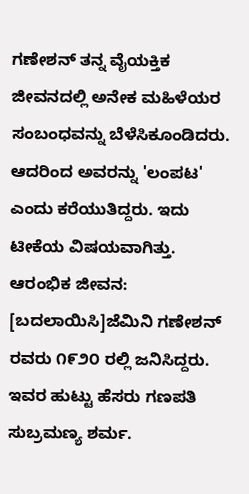ಗಣೇಶನ್ ತನ್ನ ವೈಯಕ್ತಿಕ ಜೀವನದಲ್ಲಿ ಅನೇಕ ಮಹಿಳೆಯರ ಸಂಬಂಧವನ್ನು ಬೆಳೆಸಿಕೂಂಡಿದರು. ಆದರಿಂದ ಅವರನ್ನು 'ಲಂಪಟ' ಎಂದು ಕರೆಯುತಿದ್ದರು. ಇದು ಟೀಕೆಯ ವಿಷಯವಾಗಿತ್ತು.
ಆರಂಭಿಕ ಜೀವನ:
[ಬದಲಾಯಿಸಿ]ಜೆಮಿನಿ ಗಣೇಶನ್ ರವರು ೧೯೨೦ ರಲ್ಲಿ ಜನಿಸಿದ್ದರು. ಇವರ ಹುಟ್ಟು ಹೆಸರು ಗಣಪತಿ ಸುಬ್ರಮಣ್ಯ ಶರ್ಮ.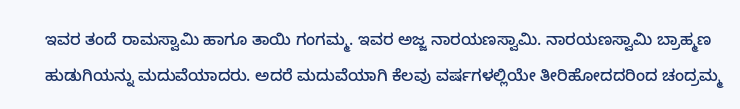ಇವರ ತಂದೆ ರಾಮಸ್ವಾಮಿ ಹಾಗೂ ತಾಯಿ ಗಂಗಮ್ಮ. ಇವರ ಅಜ್ಜ ನಾರಯಣಸ್ವಾಮಿ. ನಾರಯಣಸ್ವಾಮಿ ಬ್ರಾಹ್ಮಣ ಹುಡುಗಿಯನ್ನು ಮದುವೆಯಾದರು. ಅದರೆ ಮದುವೆಯಾಗಿ ಕೆಲವು ವರ್ಷಗಳಲ್ಲಿಯೇ ತೀರಿಹೋದದರಿಂದ ಚಂದ್ರಮ್ಮ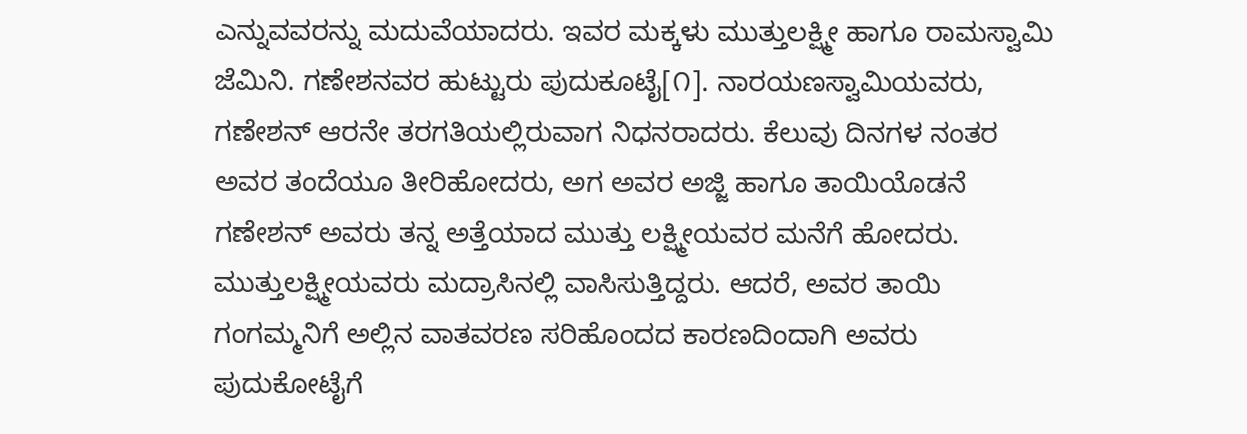ಎನ್ನುವವರನ್ನು ಮದುವೆಯಾದರು. ಇವರ ಮಕ್ಕಳು ಮುತ್ತುಲಕ್ಷ್ಮೀ ಹಾಗೂ ರಾಮಸ್ವಾಮಿ ಜೆಮಿನಿ. ಗಣೇಶನವರ ಹುಟ್ಟುರು ಪುದುಕೂಟೈ[೧]. ನಾರಯಣಸ್ವಾಮಿಯವರು, ಗಣೇಶನ್ ಆರನೇ ತರಗತಿಯಲ್ಲಿರುವಾಗ ನಿಧನರಾದರು. ಕೆಲುವು ದಿನಗಳ ನಂತರ ಅವರ ತಂದೆಯೂ ತೀರಿಹೋದರು, ಅಗ ಅವರ ಅಜ್ಜಿ ಹಾಗೂ ತಾಯಿಯೊಡನೆ ಗಣೇಶನ್ ಅವರು ತನ್ನ ಅತ್ತೆಯಾದ ಮುತ್ತು ಲಕ್ಷ್ಮೀಯವರ ಮನೆಗೆ ಹೋದರು. ಮುತ್ತುಲಕ್ಷ್ಮೀಯವರು ಮದ್ರಾಸಿನಲ್ಲಿ ವಾಸಿಸುತ್ತಿದ್ದರು. ಆದರೆ, ಅವರ ತಾಯಿ ಗಂಗಮ್ಮನಿಗೆ ಅಲ್ಲಿನ ವಾತವರಣ ಸರಿಹೊಂದದ ಕಾರಣದಿಂದಾಗಿ ಅವರು ಪುದುಕೋಟೈಗೆ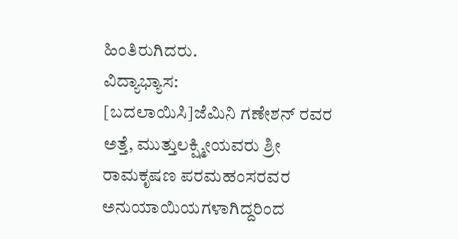ಹಿಂತಿರುಗಿದರು.
ವಿದ್ಯಾಭ್ಯಾಸ:
[ಬದಲಾಯಿಸಿ]ಜೆಮಿನಿ ಗಣೇಶನ್ ರವರ ಅತ್ತೆ, ಮುತ್ತುಲಕ್ಷ್ಮೀಯವರು ಶ್ರೀ ರಾಮಕೃಷಣ ಪರಮಹಂಸರವರ ಅನುಯಾಯಿಯಗಳಾಗಿದ್ದರಿಂದ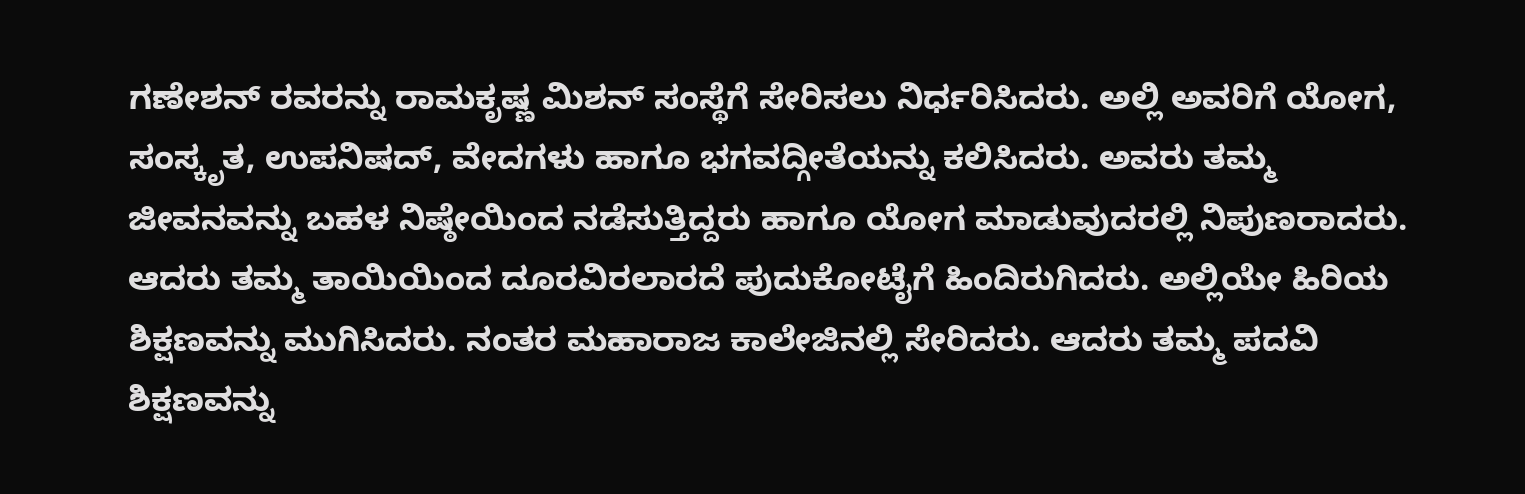ಗಣೇಶನ್ ರವರನ್ನು ರಾಮಕೃಷ್ಣ ಮಿಶನ್ ಸಂಸ್ಥೆಗೆ ಸೇರಿಸಲು ನಿರ್ಧರಿಸಿದರು. ಅಲ್ಲಿ ಅವರಿಗೆ ಯೋಗ, ಸಂಸ್ಕೃತ, ಉಪನಿಷದ್, ವೇದಗಳು ಹಾಗೂ ಭಗವದ್ಗೀತೆಯನ್ನು ಕಲಿಸಿದರು. ಅವರು ತಮ್ಮ ಜೀವನವನ್ನು ಬಹಳ ನಿಷ್ಠೇಯಿಂದ ನಡೆಸುತ್ತಿದ್ದರು ಹಾಗೂ ಯೋಗ ಮಾಡುವುದರಲ್ಲಿ ನಿಪುಣರಾದರು. ಆದರು ತಮ್ಮ ತಾಯಿಯಿಂದ ದೂರವಿರಲಾರದೆ ಪುದುಕೋಟೈಗೆ ಹಿಂದಿರುಗಿದರು. ಅಲ್ಲಿಯೇ ಹಿರಿಯ ಶಿಕ್ಷಣವನ್ನು ಮುಗಿಸಿದರು. ನಂತರ ಮಹಾರಾಜ ಕಾಲೇಜಿನಲ್ಲಿ ಸೇರಿದರು. ಆದರು ತಮ್ಮ ಪದವಿ ಶಿಕ್ಷಣವನ್ನು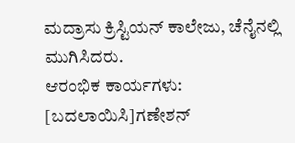ಮದ್ರಾಸು ಕ್ರಿಸ್ಟಿಯನ್ ಕಾಲೇಜು, ಚೆನೈನಲ್ಲಿ ಮುಗಿಸಿದರು.
ಆರಂಭಿಕ ಕಾರ್ಯಗಳು:
[ಬದಲಾಯಿಸಿ]ಗಣೇಶನ್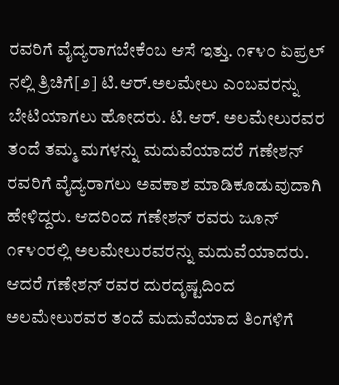ರವರಿಗೆ ವೈದ್ಯರಾಗಬೇಕೆಂಬ ಆಸೆ ಇತ್ತು. ೧೯೪೦ ಏಪ್ರಲ್ ನಲ್ಲಿ ತ್ರಿಚಿಗೆ[೨] ಟಿ.ಆರ್.ಅಲಮೇಲು ಎಂಬವರನ್ನು ಬೇಟಿಯಾಗಲು ಹೋದರು. ಟಿ.ಆರ್. ಅಲಮೇಲುರವರ ತಂದೆ ತಮ್ಮ ಮಗಳನ್ನು ಮದುವೆಯಾದರೆ ಗಣೇಶನ್ ರವರಿಗೆ ವೈದ್ಯರಾಗಲು ಅವಕಾಶ ಮಾಡಿಕೂಡುವುದಾಗಿ ಹೇಳಿದ್ದರು. ಆದರಿಂದ ಗಣೇಶನ್ ರವರು ಜೂನ್ ೧೯೪೦ರಲ್ಲಿ ಅಲಮೇಲುರವರನ್ನು ಮದುವೆಯಾದರು. ಆದರೆ ಗಣೇಶನ್ ರವರ ದುರದೃಷ್ಟದಿಂದ ಅಲಮೇಲುರವರ ತಂದೆ ಮದುವೆಯಾದ ತಿಂಗಳಿಗೆ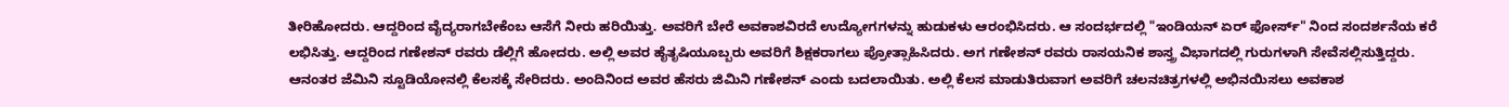ತೀರಿಹೋದರು. ಆದ್ದರಿಂದ ವೈದ್ಯರಾಗಬೇಕೆಂಬ ಆಸೆಗೆ ನೀರು ಹರಿಯಿತ್ತು. ಅವರಿಗೆ ಬೇರೆ ಅವಕಾಶವಿರದೆ ಉದ್ಯೋಗಗಳನ್ನು ಹುಡುಕಳು ಆರಂಭಿಸಿದರು. ಆ ಸಂದರ್ಭದಲ್ಲಿ "ಇಂಡಿಯನ್ ಏರ್ ಫೋರ್ಸ್" ನಿಂದ ಸಂದರ್ಶನೆಯ ಕರೆ ಲಭಿಸಿತ್ತು. ಆದ್ದರಿಂದ ಗಣೇಶನ್ ರವರು ಡೆಲ್ಲಿಗೆ ಹೋದರು. ಅಲ್ಲಿ ಅವರ ಹೈತೃಷಿಯೂಬ್ಬರು ಅವರಿಗೆ ಶಿಕ್ಷಕರಾಗಲು ಪ್ರೋತ್ಸಾಹಿಸಿದರು. ಅಗ ಗಣೇಶನ್ ರವರು ರಾಸಯನಿಕ ಶಾಸ್ತ್ರ ವಿಭಾಗದಲ್ಲಿ ಗುರುಗಳಾಗಿ ಸೇವೆಸಲ್ಲಿಸುತ್ತಿದ್ದರು. ಆನಂತರ ಜೆಮಿನಿ ಸ್ಟೂಡಿಯೋನಲ್ಲಿ ಕೆಲಸಕ್ಕೆ ಸೇರಿದರು. ಅಂದಿನಿಂದ ಅವರ ಹೆಸರು ಜಿಮಿನಿ ಗಣೇಶನ್ ಎಂದು ಬದಲಾಯಿತು. ಅಲ್ಲಿ ಕೆಲಸ ಮಾಡುತಿರುವಾಗ ಅವರಿಗೆ ಚಲನಚಿತ್ರಗಳಲ್ಲಿ ಅಭಿನಯಿಸಲು ಅವಕಾಶ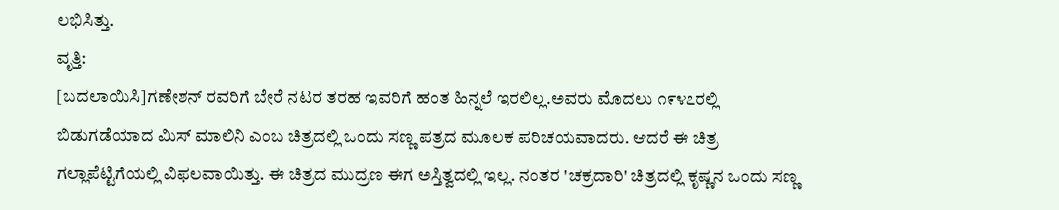ಲಭಿಸಿತ್ತು.
ವೃತ್ತಿ:
[ಬದಲಾಯಿಸಿ]ಗಣೇಶನ್ ರವರಿಗೆ ಬೇರೆ ನಟರ ತರಹ ಇವರಿಗೆ ಹಂತ ಹಿನ್ನಲೆ ಇರಲಿಲ್ಲ.ಅವರು ಮೊದಲು ೧೯೪೭ರಲ್ಲಿ ಬಿಡುಗಡೆಯಾದ ಮಿಸ್ ಮಾಲಿನಿ ಎಂಬ ಚಿತ್ರದಲ್ಲಿ ಒಂದು ಸಣ್ಣ ಪತ್ರದ ಮೂಲಕ ಪರಿಚಯವಾದರು. ಆದರೆ ಈ ಚಿತ್ರ ಗಲ್ಲಾಪೆಟ್ಟಿಗೆಯಲ್ಲಿ ವಿಫಲವಾಯಿತ್ತು. ಈ ಚಿತ್ರದ ಮುದ್ರಣ ಈಗ ಅಸ್ತಿತ್ವದಲ್ಲಿ ಇಲ್ಲ. ನಂತರ 'ಚಕ್ರದಾರಿ' ಚಿತ್ರದಲ್ಲಿ ಕೃಷ್ಣನ ಒಂದು ಸಣ್ಣ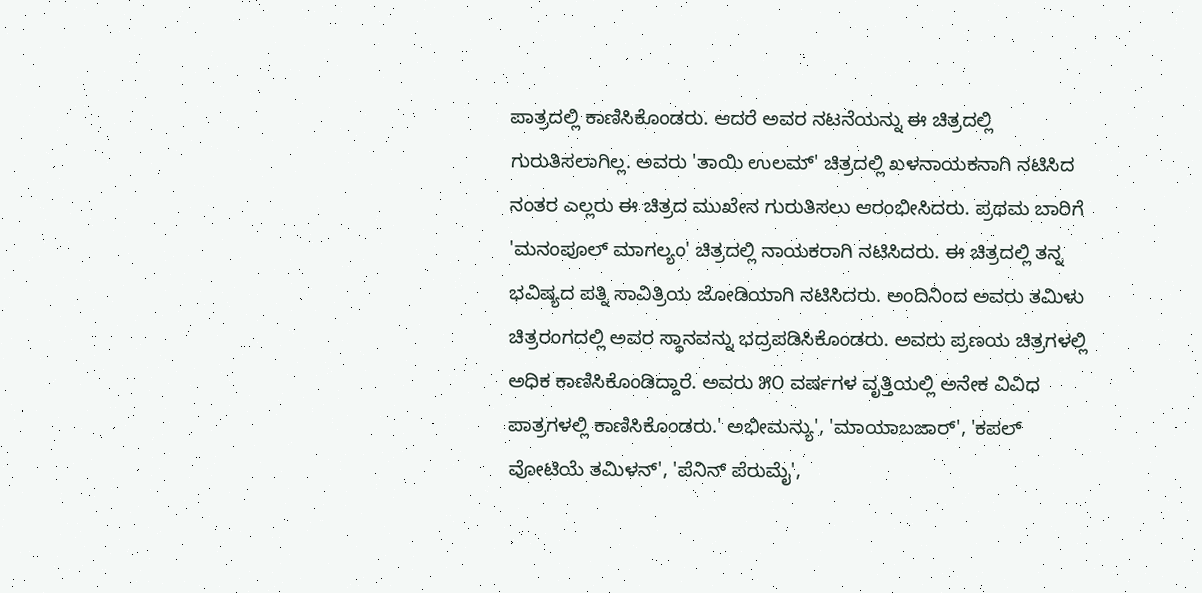ಪಾತ್ರದಲ್ಲಿ ಕಾಣಿಸಿಕೊಂಡರು. ಆದರೆ ಅವರ ನಟನೆಯನ್ನು ಈ ಚಿತ್ರದಲ್ಲಿ ಗುರುತಿಸಲಾಗಿಲ್ಲ. ಅವರು 'ತಾಯಿ ಉಲಮ್' ಚಿತ್ರದಲ್ಲಿ ಖಳನಾಯಕನಾಗಿ ನಟಿಸಿದ ನಂತರ ಎಲ್ಲರು ಈ ಚಿತ್ರದ ಮುಖೇನ ಗುರುತಿಸಲು ಆರಂಭೀಸಿದರು. ಪ್ರಥಮ ಬಾರಿಗೆ 'ಮನಂಪೂಲ್ ಮಾಗಲ್ಯಂ' ಚಿತ್ರದಲ್ಲಿ ನಾಯಕರಾಗಿ ನಟಿಸಿದರು. ಈ ಚಿತ್ರದಲ್ಲಿ ತನ್ನ ಭವಿಷ್ಯದ ಪತ್ನಿ ಸಾವಿತ್ರಿಯ ಜೋಡಿಯಾಗಿ ನಟಿಸಿದರು. ಅಂದಿನಿಂದ ಅವರು ತಮಿಳು ಚಿತ್ರರಂಗದಲ್ಲಿ ಅವರ ಸ್ಥಾನವನ್ನು ಭದ್ರಪಡಿಸಿಕೊಂಡರು. ಅವರು ಪ್ರಣಯ ಚಿತ್ರಗಳಲ್ಲಿ ಅಧಿಕ ಕಾಣಿಸಿಕೊಂಡಿದ್ದಾರೆ. ಅವರು ೫೦ ವರ್ಷಗಳ ವೃತ್ತಿಯಲ್ಲಿ ಅನೇಕ ವಿವಿಧ ಪಾತ್ರಗಳಲ್ಲಿ ಕಾಣಿಸಿಕೊಂಡರು.' ಅಭೀಮನ್ಯು', 'ಮಾಯಾಬಜಾರ್', 'ಕಪಲ್ ವೋಟಿಯೆ ತಮಿಳನ್', 'ಪೆನಿನ್ ಪೆರುಮೈ',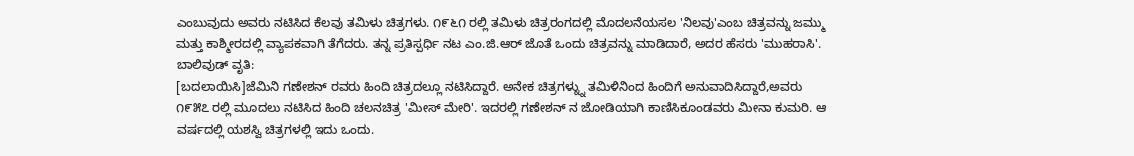ಎಂಬುವುದು ಅವರು ನಟಿಸಿದ ಕೆಲವು ತಮಿಳು ಚಿತ್ರಗಳು. ೧೯೬೧ ರಲ್ಲಿ ತಮಿಳು ಚಿತ್ರರಂಗದಲ್ಲಿ ಮೊದಲನೆಯಸಲ 'ನಿಲವು'ಎಂಬ ಚಿತ್ರವನ್ನು ಜಮ್ಮು ಮತ್ತು ಕಾಶ್ಮೀರದಲ್ಲಿ ವ್ಯಾಪಕವಾಗಿ ತೆಗೆದರು. ತನ್ನ ಪ್ರತಿಸ್ಪರ್ಧಿ ನಟ ಎಂ.ಜಿ.ಆರ್ ಜೊತೆ ಒಂದು ಚಿತ್ರವನ್ನು ಮಾಡಿದಾರೆ, ಅದರ ಹೆಸರು 'ಮುಹರಾಸಿ'.
ಬಾಲಿವುಡ್ ವೃತಿ:
[ಬದಲಾಯಿಸಿ]ಜೆಮಿನಿ ಗಣೇಶನ್ ರವರು ಹಿಂದಿ ಚಿತ್ರದಲ್ಲೂ ನಟಿಸಿದ್ದಾರೆ. ಅನೇಕ ಚಿತ್ರಗಳ್ನ್ನು ತಮಿಳಿನಿಂದ ಹಿಂದಿಗೆ ಅನುವಾದಿಸಿದ್ದಾರೆ,ಅವರು ೧೯೫೭ ರಲ್ಲಿ ಮೂದಲು ನಟಿಸಿದ ಹಿಂದಿ ಚಲನಚಿತ್ರ 'ಮೀಸ್ ಮೇರಿ'. ಇದರಲ್ಲಿ ಗಣೇಶನ್ ನ ಜೋಡಿಯಾಗಿ ಕಾಣಿಸಿಕೂಂಡವರು ಮೀನಾ ಕುಮರಿ. ಆ ವರ್ಷದಲ್ಲಿ ಯಶಸ್ವಿ ಚಿತ್ರಗಳಲ್ಲಿ ಇದು ಒಂದು.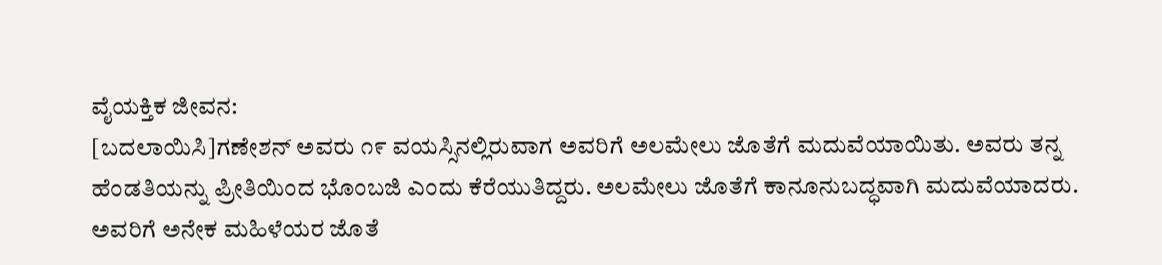ವೈಯಕ್ತಿಕ ಜೀವನ:
[ಬದಲಾಯಿಸಿ]ಗಣೇಶನ್ ಅವರು ೧೯ ವಯಸ್ಸಿನಲ್ಲಿರುವಾಗ ಅವರಿಗೆ ಅಲಮೇಲು ಜೊತೆಗೆ ಮದುವೆಯಾಯಿತು. ಅವರು ತನ್ನ ಹೆಂಡತಿಯನ್ನು ಪ್ರೀತಿಯಿಂದ ಭೊಂಬಜಿ ಎಂದು ಕೆರೆಯುತಿದ್ದರು. ಅಲಮೇಲು ಜೊತೆಗೆ ಕಾನೂನುಬದ್ಧವಾಗಿ ಮದುವೆಯಾದರು. ಅವರಿಗೆ ಅನೇಕ ಮಹಿಳೆಯರ ಜೊತೆ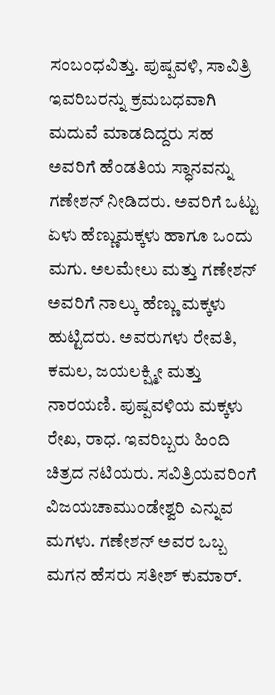ಸಂಬಂಧವಿತ್ತು. ಪುಷ್ಪವಳಿ, ಸಾವಿತ್ರಿ ಇವರಿಬರನ್ನು ಕ್ರಮಬಧವಾಗಿ ಮದುವೆ ಮಾಡದಿದ್ದರು ಸಹ ಅವರಿಗೆ ಹೆಂಡತಿಯ ಸ್ಧಾನವನ್ನು ಗಣೇಶನ್ ನೀಡಿದರು. ಅವರಿಗೆ ಒಟ್ಟು ಏಳು ಹೆಣ್ಣುಮಕ್ಕಳು ಹಾಗೂ ಒಂದು ಮಗು. ಅಲಮೇಲು ಮತ್ತು ಗಣೇಶನ್ ಅವರಿಗೆ ನಾಲ್ಕು ಹೆಣ್ಣು ಮಕ್ಕಳು ಹುಟ್ಟಿದರು. ಅವರುಗಳು ರೇವತಿ, ಕಮಲ, ಜಯಲಕ್ಷ್ಮೀ ಮತ್ತು ನಾರಯಣಿ. ಪುಷ್ಪವಳಿಯ ಮಕ್ಕಳು ರೇಖ, ರಾಧ. ಇವರಿಬ್ಬರು ಹಿಂದಿ ಚಿತ್ರದ ನಟಿಯರು. ಸವಿತ್ರಿಯವರಿಂಗೆ ವಿಜಯಚಾಮುಂಡೇಶ್ವರಿ ಎನ್ನುವ ಮಗಳು. ಗಣೇಶನ್ ಅವರ ಒಬ್ಬ ಮಗನ ಹೆಸರು ಸತೀಶ್ ಕುಮಾರ್.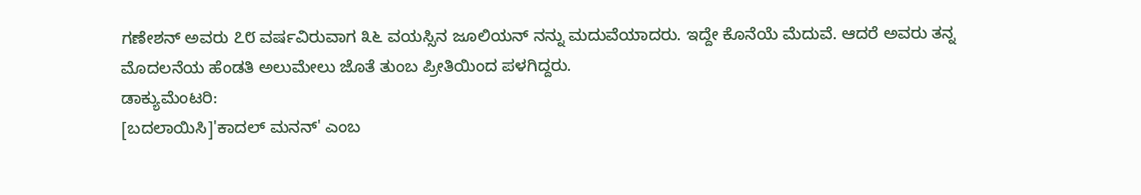ಗಣೇಶನ್ ಅವರು ೭೮ ವರ್ಷವಿರುವಾಗ ೩೬ ವಯಸ್ಸಿನ ಜೂಲಿಯನ್ ನನ್ನು ಮದುವೆಯಾದರು. ಇದ್ದೇ ಕೊನೆಯೆ ಮೆದುವೆ. ಆದರೆ ಅವರು ತನ್ನ ಮೊದಲನೆಯ ಹೆಂಡತಿ ಅಲುಮೇಲು ಜೊತೆ ತುಂಬ ಪ್ರೀತಿಯಿಂದ ಪಳಗಿದ್ದರು.
ಡಾಕ್ಯುಮೆಂಟರಿ:
[ಬದಲಾಯಿಸಿ]'ಕಾದಲ್ ಮನನ್' ಎಂಬ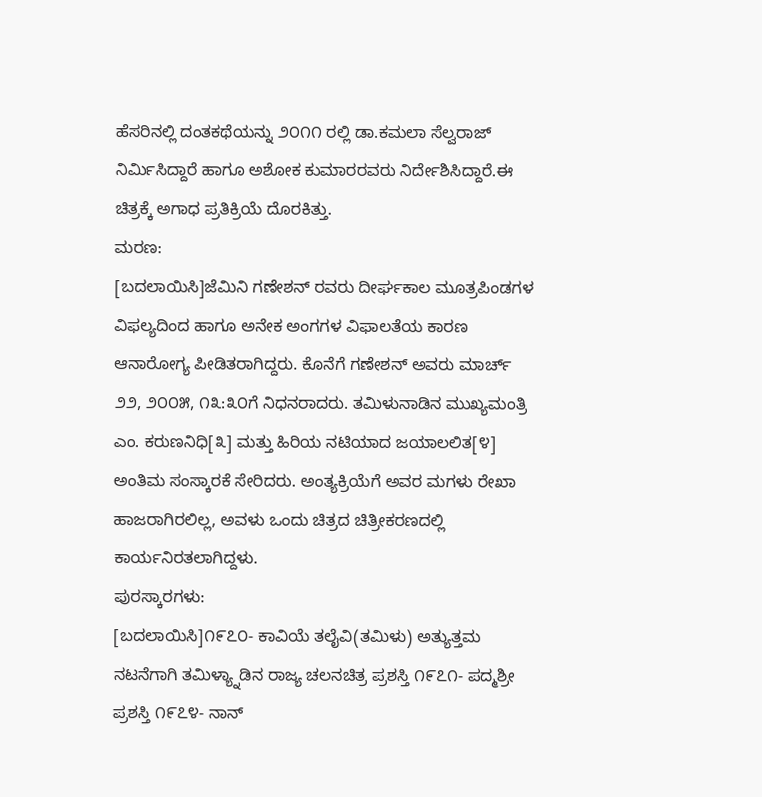ಹೆಸರಿನಲ್ಲಿ ದಂತಕಥೆಯನ್ನು ೨೦೧೧ ರಲ್ಲಿ ಡಾ.ಕಮಲಾ ಸೆಲ್ವರಾಜ್ ನಿರ್ಮಿಸಿದ್ದಾರೆ ಹಾಗೂ ಅಶೋಕ ಕುಮಾರರವರು ನಿರ್ದೇಶಿಸಿದ್ದಾರೆ.ಈ ಚಿತ್ರಕ್ಕೆ ಅಗಾಧ ಪ್ರತಿಕ್ರಿಯೆ ದೊರಕಿತ್ತು.
ಮರಣ:
[ಬದಲಾಯಿಸಿ]ಜೆಮಿನಿ ಗಣೇಶನ್ ರವರು ದೀರ್ಘಕಾಲ ಮೂತ್ರಪಿಂಡಗಳ ವಿಫಲ್ಯದಿಂದ ಹಾಗೂ ಅನೇಕ ಅಂಗಗಳ ವಿಫಾಲತೆಯ ಕಾರಣ ಆನಾರೋಗ್ಯ ಪೀಡಿತರಾಗಿದ್ದರು. ಕೊನೆಗೆ ಗಣೇಶನ್ ಅವರು ಮಾರ್ಚ್ ೨೨, ೨೦೦೫, ೧೩:೩೦ಗೆ ನಿಧನರಾದರು. ತಮಿಳುನಾಡಿನ ಮುಖ್ಯಮಂತ್ರಿ ಎಂ. ಕರುಣನಿಧಿ[೩] ಮತ್ತು ಹಿರಿಯ ನಟಿಯಾದ ಜಯಾಲಲಿತ[೪] ಅಂತಿಮ ಸಂಸ್ಕಾರಕೆ ಸೇರಿದರು. ಅಂತ್ಯಕ್ರಿಯೆಗೆ ಅವರ ಮಗಳು ರೇಖಾ ಹಾಜರಾಗಿರಲಿಲ್ಲ, ಅವಳು ಒಂದು ಚಿತ್ರದ ಚಿತ್ರೀಕರಣದಲ್ಲಿ ಕಾರ್ಯನಿರತಲಾಗಿದ್ದಳು.
ಪುರಸ್ಕಾರಗಳು:
[ಬದಲಾಯಿಸಿ]೧೯೭೦- ಕಾವಿಯೆ ತಲೈವಿ(ತಮಿಳು) ಅತ್ಯುತ್ತಮ ನಟನೆಗಾಗಿ ತಮಿಳ್ಯ್ನಾಡಿನ ರಾಜ್ಯ ಚಲನಚಿತ್ರ ಪ್ರಶಸ್ತಿ ೧೯೭೧- ಪದ್ಮಶ್ರೀ ಪ್ರಶಸ್ತಿ ೧೯೭೪- ನಾನ್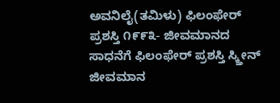ಅವನಿಲೈ(ತಮಿಳು) ಫಿಲಂಫೇರ್ ಪ್ರಶಸ್ತಿ ೧೯೯೩- ಜೀವಮಾನದ ಸಾಧನೆಗೆ ಫಿಲಂಫೇರ್ ಪ್ರಶಸ್ತಿ ಸ್ಕ್ತೀನ್ ಜೀವಮಾನ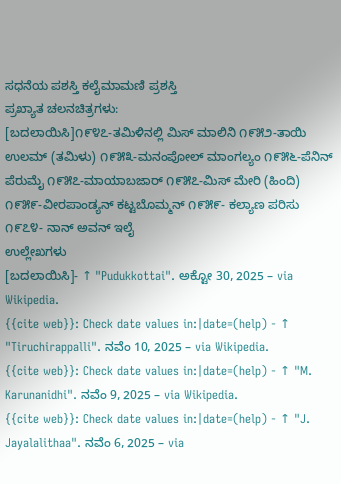ಸಧನೆಯ ಪಶಸ್ತಿ ಕಲೈಮಾಮಣಿ ಪ್ರಶಸ್ತಿ
ಪ್ರಖ್ಯಾತ ಚಲನಚಿತ್ರಗಳು:
[ಬದಲಾಯಿಸಿ]೧೯೪೭-ತಮಿಳಿನಲ್ಲಿ ಮಿಸ್ ಮಾಲಿನಿ ೧೯೫೨-ತಾಯಿ ಉಲಮ್ (ತಮಿಳು) ೧೯೫೩-ಮನಂಪೋಲ್ ಮಾಂಗಲ್ಯಂ ೧೯೫೬-ಪೆನಿನ್ ಪೆರುಮೈ ೧೯೫೭-ಮಾಯಾಬಜಾರ್ ೧೯೫೭-ಮಿಸ್ ಮೇರಿ (ಹಿಂದಿ) ೧೯೫೯-ವೀರಪಾಂಡ್ಯನ್ ಕಟ್ಟಬೊಮ್ಮನ್ ೧೯೫೯- ಕಲ್ಯಾಣ ಪರಿಸು ೧೯೭೪- ನಾನ್ ಅವನ್ ಇಲೈ
ಉಲ್ಲೇಖಗಳು
[ಬದಲಾಯಿಸಿ]- ↑ "Pudukkottai". ಅಕ್ಟೋ 30, 2025 – via Wikipedia.
{{cite web}}: Check date values in:|date=(help) - ↑ "Tiruchirappalli". ನವೆಂ 10, 2025 – via Wikipedia.
{{cite web}}: Check date values in:|date=(help) - ↑ "M. Karunanidhi". ನವೆಂ 9, 2025 – via Wikipedia.
{{cite web}}: Check date values in:|date=(help) - ↑ "J. Jayalalithaa". ನವೆಂ 6, 2025 – via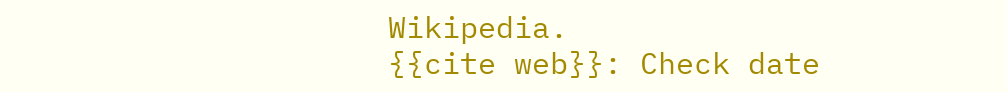Wikipedia.
{{cite web}}: Check date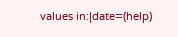values in:|date=(help)